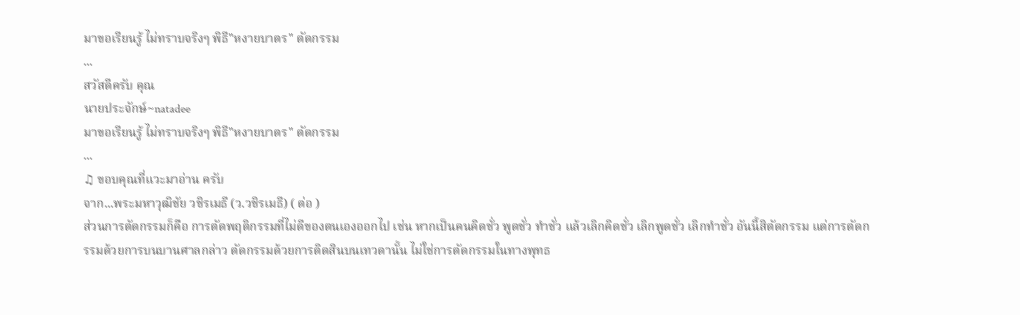มาขอเรียนรู้ ไม่ทราบจริงๆ พิธี"หงายบาตร" ตัดกรรม
...
สวัสดีครับ คุณ
นายประจักษ์~natadee
มาขอเรียนรู้ ไม่ทราบจริงๆ พิธี"หงายบาตร" ตัดกรรม
...
♫ ขอบคุณที่แวะมาอ่าน ครับ
จาก...พระมหาวุฒิชัย วชิรเมธี (ว.วชิรเมธี) ( ต่อ )
ส่วนการตัดกรรมก็คือ การตัดพฤติกรรมที่ไม่ดีของตนเองออกไป เช่น หากเป็นคนคิดชั่ว พูดชั่ว ทำชั่ว แล้วเลิกคิดชั่ว เลิกพูดชั่ว เลิกทำชั่ว อันนี้สิตัดกรรม แต่การตัดกรรมด้วยการบนบานศาลกล่าว ตัดกรรมด้วยการติดสินบนเทวดานั้น ไม่ใช่การตัดกรรมในทางพุทธ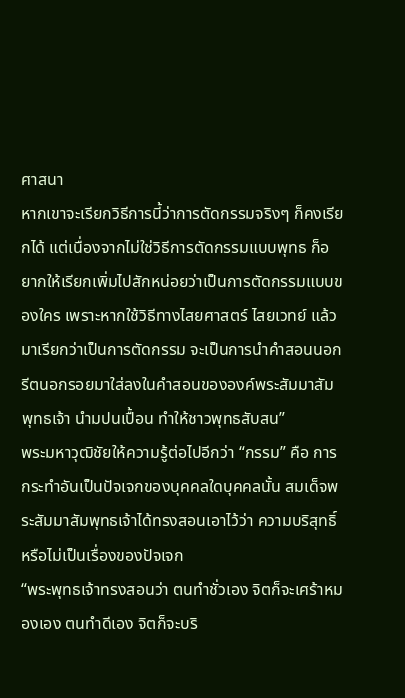ศาสนา
หากเขาจะเรียกวิธีการนี้ว่าการตัดกรรมจริงๆ ก็คงเรียกได้ แต่เนื่องจากไม่ใช่วิธีการตัดกรรมแบบพุทธ ก็อยากให้เรียกเพิ่มไปสักหน่อยว่าเป็นการตัดกรรมแบบของใคร เพราะหากใช้วิธีทางไสยศาสตร์ ไสยเวทย์ แล้วมาเรียกว่าเป็นการตัดกรรม จะเป็นการนำคำสอนนอกรีตนอกรอยมาใส่ลงในคำสอนขององค์พระสัมมาสัมพุทธเจ้า นำมปนเปื้อน ทำให้ชาวพุทธสับสน”
พระมหาวุฒิชัยให้ความรู้ต่อไปอีกว่า “กรรม” คือ การกระทำอันเป็นปัจเจกของบุคคลใดบุคคลนั้น สมเด็จพระสัมมาสัมพุทธเจ้าได้ทรงสอนเอาไว้ว่า ความบริสุทธิ์หรือไม่เป็นเรื่องของปัจเจก
“พระพุทธเจ้าทรงสอนว่า ตนทำชั่วเอง จิตก็จะเศร้าหมองเอง ตนทำดีเอง จิตก็จะบริ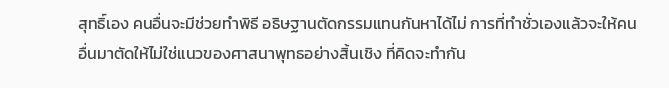สุทธิ์เอง คนอื่นจะมีช่วยทำพิธี อธิษฐานตัดกรรมแทนกันหาได้ไม่ การที่ทำชั่วเองแล้วจะให้คนอื่นมาตัดให้ไม่ใช่แนวของศาสนาพุทธอย่างสิ้นเชิง ที่คิดจะทำกัน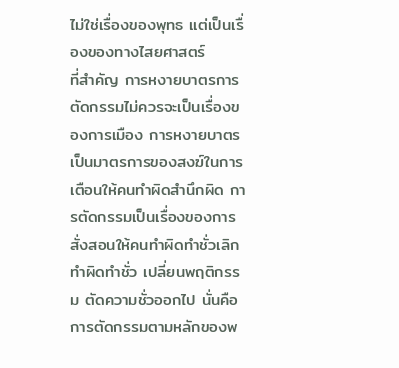ไม่ใช่เรื่องของพุทธ แต่เป็นเรื่องของทางไสยศาสตร์
ที่สำคัญ การหงายบาตรการตัดกรรมไม่ควรจะเป็นเรื่องของการเมือง การหงายบาตรเป็นมาตรการของสงฆ์ในการเตือนให้คนทำผิดสำนึกผิด การตัดกรรมเป็นเรื่องของการสั่งสอนให้คนทำผิดทำชั่วเลิกทำผิดทำชั่ว เปลี่ยนพฤติกรรม ตัดความชั่วออกไป นั่นคือการตัดกรรมตามหลักของพ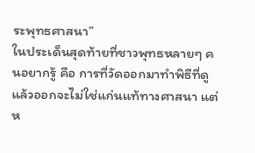ระพุทธศาสนา”
ในประเด็นสุดท้ายที่ชาวพุทธหลายๆ คนอยากรู้ คือ การที่วัดออกมาทำพิธีที่ดูแล้วออกจะไม่ใช่แก่นแท้ทางศาสนา แต่ห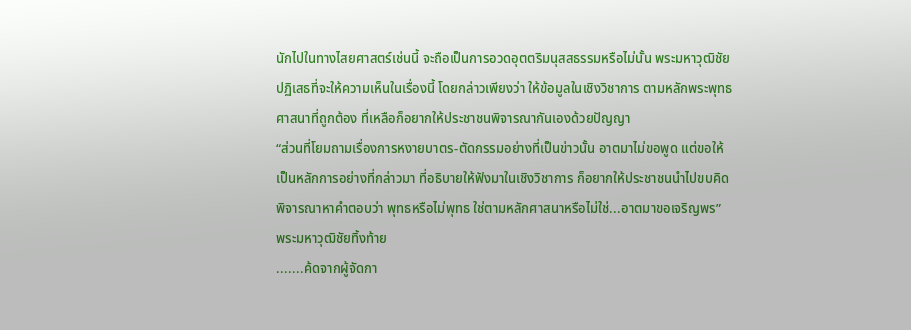นักไปในทางไสยศาสตร์เช่นนี้ จะถือเป็นการอวดอุตตริมนุสสธรรมหรือไม่นั้น พระมหาวุฒิชัยปฏิเสธที่จะให้ความเห็นในเรื่องนี้ โดยกล่าวเพียงว่า ให้ข้อมูลในเชิงวิชาการ ตามหลักพระพุทธศาสนาที่ถูกต้อง ที่เหลือก็อยากให้ประชาชนพิจารณากันเองด้วยปัญญา
“ส่วนที่โยมถามเรื่องการหงายบาตร-ตัดกรรมอย่างที่เป็นข่าวนั้น อาตมาไม่ขอพูด แต่ขอให้เป็นหลักการอย่างที่กล่าวมา ที่อธิบายให้ฟังมาในเชิงวิชาการ ก็อยากให้ประชาชนนำไปขบคิดพิจารณาหาคำตอบว่า พุทธหรือไม่พุทธ ใช่ตามหลักศาสนาหรือไม่ใช่...อาตมาขอเจริญพร” พระมหาวุฒิชัยทิ้งท้าย
.......ค้ดจากผู้จัดกา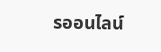รออนไลน์